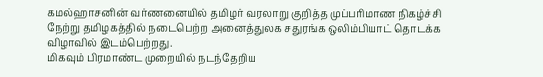கமல்ஹாசனின் வர்ணனையில் தமிழர் வரலாறு குறித்த முப்பரிமாண நிகழ்ச்சி நேற்று தமிழகத்தில் நடைபெற்ற அனைத்துலக சதுரங்க ஒலிம்பியாட் தொடக்க விழாவில் இடம்பெற்றது.
மிகவும் பிரமாண்ட முறையில் நடந்தேறிய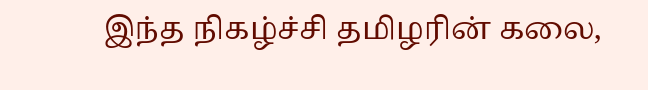இந்த நிகழ்ச்சி தமிழரின் கலை,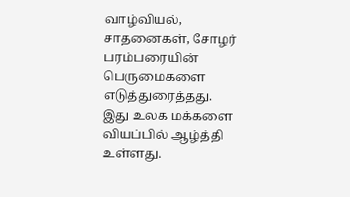வாழ்வியல், சாதனைகள், சோழர் பரம்பரையின் பெருமைகளை எடுத்துரைத்தது.
இது உலக மக்களை வியப்பில் ஆழ்த்தி உள்ளது.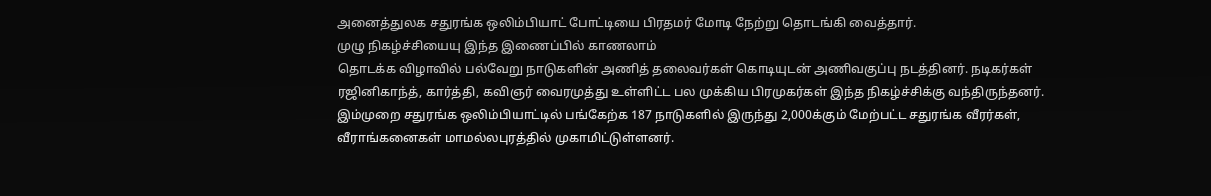அனைத்துலக சதுரங்க ஒலிம்பியாட் போட்டியை பிரதமர் மோடி நேற்று தொடங்கி வைத்தார்.
முழு நிகழ்ச்சியையு இந்த இணைப்பில் காணலாம்
தொடக்க விழாவில் பல்வேறு நாடுகளின் அணித் தலைவர்கள் கொடியுடன் அணிவகுப்பு நடத்தினர். நடிகர்கள் ரஜினிகாந்த், கார்த்தி, கவிஞர் வைரமுத்து உள்ளிட்ட பல முக்கிய பிரமுகர்கள் இந்த நிகழ்ச்சிக்கு வந்திருந்தனர். இம்முறை சதுரங்க ஒலிம்பியாட்டில் பங்கேற்க 187 நாடுகளில் இருந்து 2,000க்கும் மேற்பட்ட சதுரங்க வீரர்கள், வீராங்கனைகள் மாமல்லபுரத்தில் முகாமிட்டுள்ளனர்.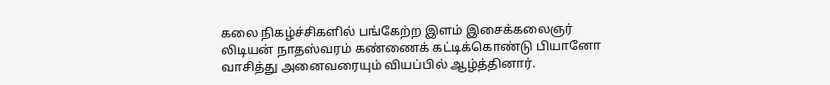கலை நிகழ்ச்சிகளில் பங்கேற்ற இளம் இசைக்கலைஞர் லிடியன் நாதஸ்வரம் கண்ணைக் கட்டிக்கொண்டு பியானோ வாசித்து அனைவரையும் வியப்பில் ஆழ்த்தினார்.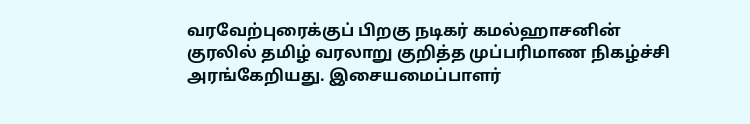வரவேற்புரைக்குப் பிறகு நடிகர் கமல்ஹாசனின் குரலில் தமிழ் வரலாறு குறித்த முப்பரிமாண நிகழ்ச்சி அரங்கேறியது. இசையமைப்பாளர்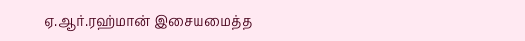ஏ.ஆர்.ரஹ்மான் இசையமைத்த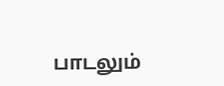பாடலும்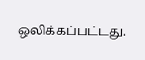ஒலிக்கப்பட்டது.